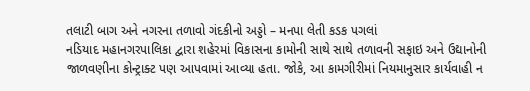તલાટી બાગ અને નગરના તળાવો ગંદકીનો અડ્ડો – મનપા લેતી કડક પગલાં
નડિયાદ મહાનગરપાલિકા દ્વારા શહેરમાં વિકાસના કામોની સાથે સાથે તળાવની સફાઇ અને ઉદ્યાનોની જાળવણીના કોન્ટ્રાક્ટ પણ આપવામાં આવ્યા હતા. જોકે, આ કામગીરીમાં નિયમાનુસાર કાર્યવાહી ન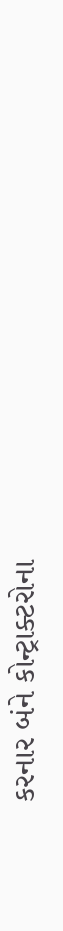કરનાર બંને કોન્ટ્રાક્ટરોના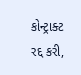કોન્ટ્રાક્ટ રદ્દ કરી,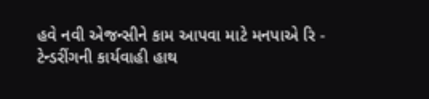હવે નવી એજન્સીને કામ આપવા માટે મનપાએ રિ - ટેન્ડરીંગની કાર્યવાહી હાથ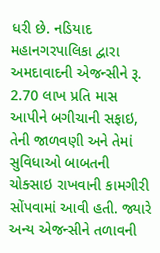ધરી છે. નડિયાદ મહાનગરપાલિકા દ્વારા અમદાવાદની એજન્સીને રૂ. 2.70 લાખ પ્રતિ માસ આપીને બગીચાની સફાઇ, તેની જાળવણી અને તેમાં સુવિધાઓ બાબતની ચોક્સાઇ રાખવાની કામગીરી સોંપવામાં આવી હતી. જ્યારે અન્ય એજન્સીને તળાવની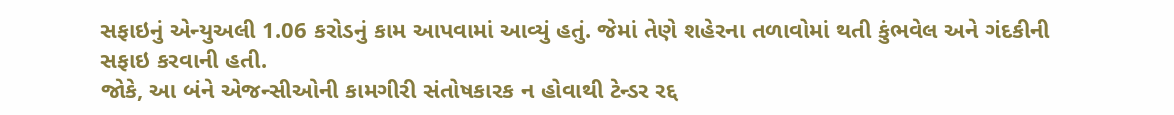સફાઇનું એન્યુઅલી 1.06 કરોડનું કામ આપવામાં આવ્યું હતું. જેમાં તેણે શહેરના તળાવોમાં થતી કુંભવેલ અને ગંદકીની સફાઇ કરવાની હતી.
જોકે, આ બંને એજન્સીઓની કામગીરી સંતોષકારક ન હોવાથી ટેન્ડર રદ્દ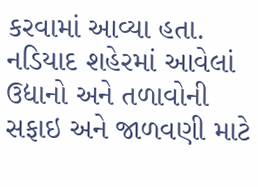કરવામાં આવ્યા હતા. નડિયાદ શહેરમાં આવેલાં ઉદ્યાનો અને તળાવોની સફાઇ અને જાળવણી માટે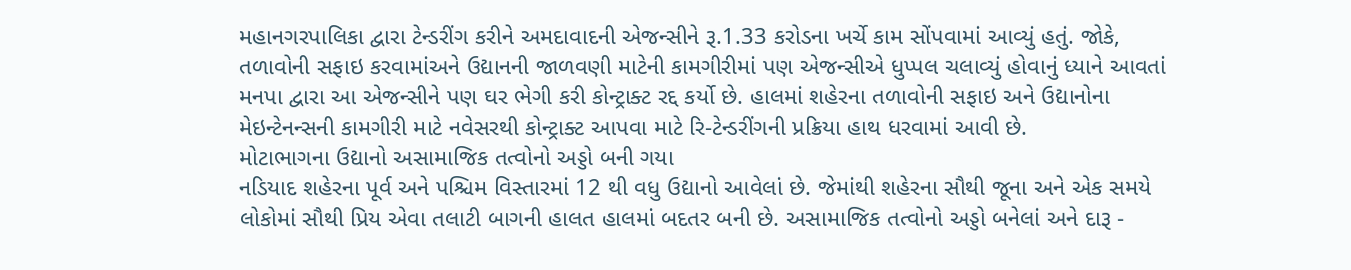મહાનગરપાલિકા દ્વારા ટેન્ડરીંગ કરીને અમદાવાદની એજન્સીને રૂ.1.33 કરોડના ખર્ચે કામ સોંપવામાં આવ્યું હતું. જોકે, તળાવોની સફાઇ કરવામાંઅને ઉદ્યાનની જાળવણી માટેની કામગીરીમાં પણ એજન્સીએ ધુપ્પલ ચલાવ્યું હોવાનું ધ્યાને આવતાં મનપા દ્વારા આ એજન્સીને પણ ઘર ભેગી કરી કોન્ટ્રાક્ટ રદ્દ કર્યો છે. હાલમાં શહેરના તળાવોની સફાઇ અને ઉદ્યાનોના મેઇન્ટેનન્સની કામગીરી માટે નવેસરથી કોન્ટ્રાક્ટ આપવા માટે રિ-ટેન્ડરીંગની પ્રક્રિયા હાથ ધરવામાં આવી છે.
મોટાભાગના ઉદ્યાનો અસામાજિક તત્વોનો અડ્ડો બની ગયા
નડિયાદ શહેરના પૂર્વ અને પશ્ચિમ વિસ્તારમાં 12 થી વધુ ઉદ્યાનો આવેલાં છે. જેમાંથી શહેરના સૌથી જૂના અને એક સમયે લોકોમાં સૌથી પ્રિય એવા તલાટી બાગની હાલત હાલમાં બદતર બની છે. અસામાજિક તત્વોનો અડ્ડો બનેલાં અને દારૂ -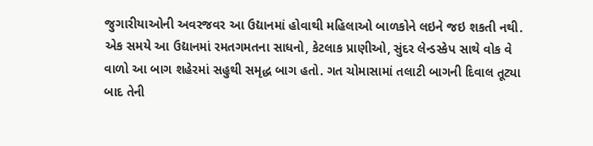જુગારીયાઓની અવરજવર આ ઉદ્યાનમાં હોવાથી મહિલાઓ બાળકોને લઇને જઇ શકતી નથી. એક સમયે આ ઉદ્યાનમાં રમતગમતના સાધનો, કેટલાક પ્રાણીઓ, સુંદર લેન્ડસ્કેપ સાથે વોક વે વાળો આ બાગ શહેરમાં સહુથી સમૃદ્ધ બાગ હતો. ગત ચોમાસામાં તલાટી બાગની દિવાલ તૂટ્યા બાદ તેની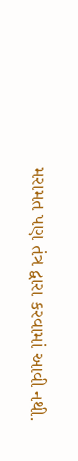મરામત પણ તંત્ર દ્વારા કરવામાં આવી નથી.